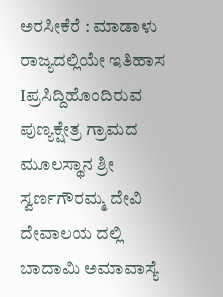ಅರಸೀಕೆರೆ : ಮಾಡಾಳು ರಾಜ್ಯದಲ್ಲಿಯೇ ಇತಿಹಾಸ Iಪ್ರಸಿದ್ದಿಹೊಂದಿರುವ ಪುಣ್ಯಕ್ಷೇತ್ರ ಗ್ರಾಮದ ಮೂಲಸ್ಥಾನ ಶ್ರೀ ಸ್ವರ್ಣಗೌರಮ್ಮ ದೇವಿ ದೇವಾಲಯ ದಲ್ಲಿ ಬಾದಾಮಿ ಅಮಾವಾಸ್ಯೆ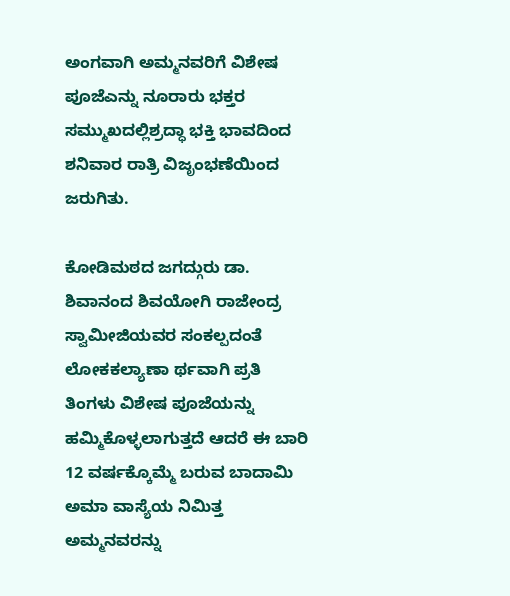ಅಂಗವಾಗಿ ಅಮ್ಮನವರಿಗೆ ವಿಶೇಷ ಪೂಜೆಎನ್ನು ನೂರಾರು ಭಕ್ತರ ಸಮ್ಮುಖದಲ್ಲಿಶ್ರದ್ಧಾ ಭಕ್ತಿ ಭಾವದಿಂದ ಶನಿವಾರ ರಾತ್ರಿ ವಿಜೃಂಭಣೆಯಿಂದ ಜರುಗಿತು.

ಕೋಡಿಮಠದ ಜಗದ್ಗುರು ಡಾ. ಶಿವಾನಂದ ಶಿವಯೋಗಿ ರಾಜೇಂದ್ರ ಸ್ವಾಮೀಜಿಯವರ ಸಂಕಲ್ಪದಂತೆ ಲೋಕಕಲ್ಯಾಣಾ ರ್ಥವಾಗಿ ಪ್ರತಿ ತಿಂಗಳು ವಿಶೇಷ ಪೂಜೆಯನ್ನು ಹಮ್ಮಿಕೊಳ್ಳಲಾಗುತ್ತದೆ ಆದರೆ ಈ ಬಾರಿ 12 ವರ್ಷಕ್ಕೊಮ್ಮೆ ಬರುವ ಬಾದಾಮಿ ಅಮಾ ವಾಸ್ಯೆಯ ನಿಮಿತ್ತ ಅಮ್ಮನವರನ್ನು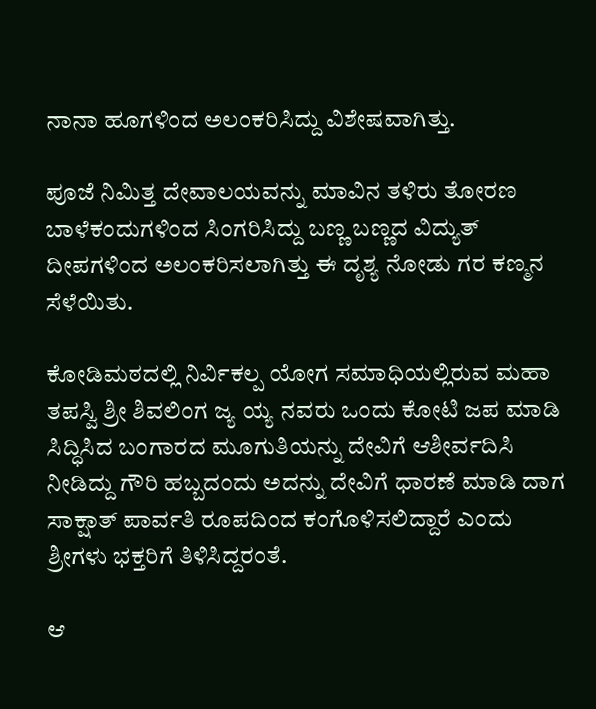ನಾನಾ ಹೂಗಳಿಂದ ಅಲಂಕರಿಸಿದ್ದು ವಿಶೇಷವಾಗಿತ್ತು.

ಪೂಜೆ ನಿಮಿತ್ತ ದೇವಾಲಯವನ್ನು ಮಾವಿನ ತಳಿರು ತೋರಣ ಬಾಳೆಕಂದುಗಳಿಂದ ಸಿಂಗರಿಸಿದ್ದು ಬಣ್ಣ ಬಣ್ಣದ ವಿದ್ಯುತ್ ದೀಪಗಳಿಂದ ಅಲಂಕರಿಸಲಾಗಿತ್ತು ಈ ದೃಶ್ಯ ನೋಡು ಗರ ಕಣ್ಮನ ಸೆಳೆಯಿತು.

ಕೋಡಿಮಠದಲ್ಲಿ ನಿರ್ವಿಕಲ್ಪ ಯೋಗ ಸಮಾಧಿಯಲ್ಲಿರುವ ಮಹಾ ತಪಸ್ವಿ ಶ್ರೀ ಶಿವಲಿಂಗ ಜ್ಯ ಯ್ಯ ನವರು ಒಂದು ಕೋಟಿ ಜಪ ಮಾಡಿ ಸಿದ್ಧಿಸಿದ ಬಂಗಾರದ ಮೂಗುತಿಯನ್ನು ದೇವಿಗೆ ಆಶೀರ್ವದಿಸಿ ನೀಡಿದ್ದು ಗೌರಿ ಹಬ್ಬದಂದು ಅದನ್ನು ದೇವಿಗೆ ಧಾರಣೆ ಮಾಡಿ ದಾಗ ಸಾಕ್ಷಾತ್ ಪಾರ್ವತಿ ರೂಪದಿಂದ ಕಂಗೊಳಿಸಲಿದ್ದಾರೆ ಎಂದು ಶ್ರೀಗಳು ಭಕ್ತರಿಗೆ ತಿಳಿಸಿದ್ದರಂತೆ.

ಆ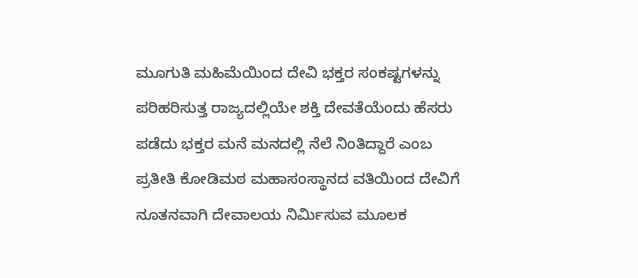ಮೂಗುತಿ ಮಹಿಮೆಯಿಂದ ದೇವಿ ಭಕ್ತರ ಸಂಕಷ್ಟಗಳನ್ನು ಪರಿಹರಿಸುತ್ತ ರಾಜ್ಯದಲ್ಲಿಯೇ ಶಕ್ತಿ ದೇವತೆಯೆಂದು ಹೆಸರು ಪಡೆದು ಭಕ್ತರ ಮನೆ ಮನದಲ್ಲಿ ನೆಲೆ ನಿಂತಿದ್ದಾರೆ ಎಂಬ ಪ್ರತೀತಿ ಕೋಡಿಮಠ ಮಹಾಸಂಸ್ಥಾನದ ವತಿಯಿಂದ ದೇವಿಗೆ ನೂತನವಾಗಿ ದೇವಾಲಯ ನಿರ್ಮಿಸುವ ಮೂಲಕ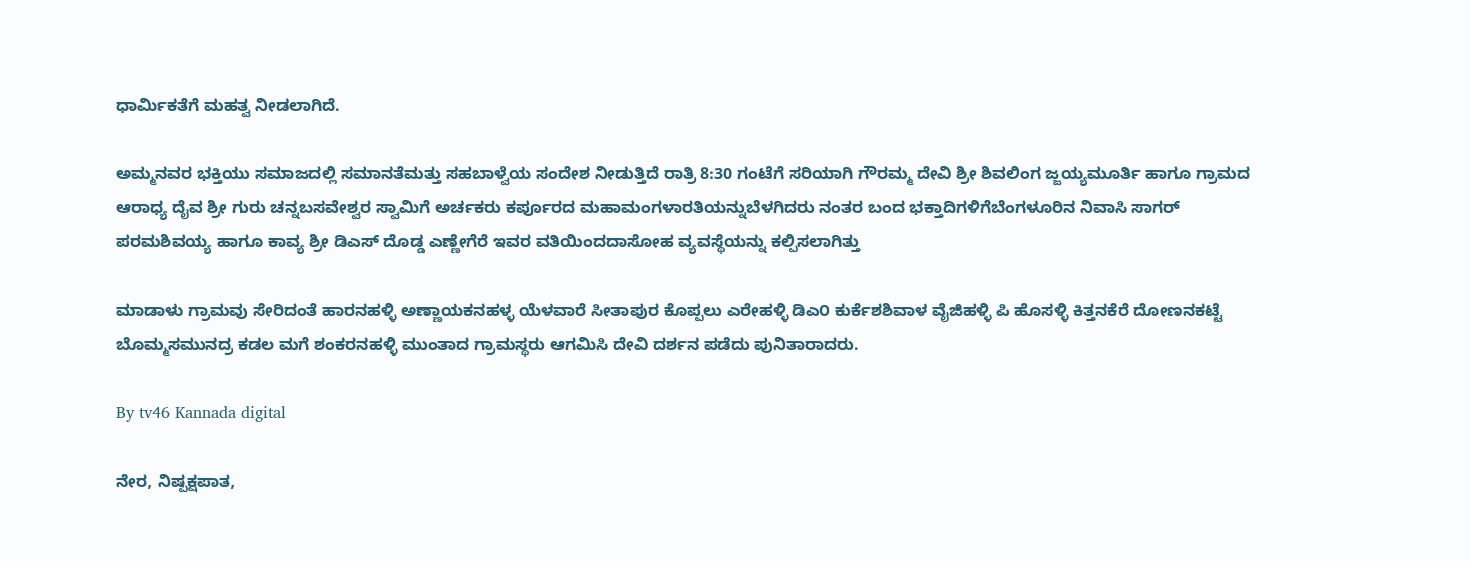ಧಾರ್ಮಿಕತೆಗೆ ಮಹತ್ವ ನೀಡಲಾಗಿದೆ.

ಅಮ್ಮನವರ ಭಕ್ತಿಯು ಸಮಾಜದಲ್ಲಿ ಸಮಾನತೆಮತ್ತು ಸಹಬಾಳ್ವೆಯ ಸಂದೇಶ ನೀಡುತ್ತಿದೆ ರಾತ್ರಿ 8:30 ಗಂಟೆಗೆ ಸರಿಯಾಗಿ ಗೌರಮ್ಮ ದೇವಿ ಶ್ರೀ ಶಿವಲಿಂಗ ಜ್ಜಯ್ಯಮೂರ್ತಿ ಹಾಗೂ ಗ್ರಾಮದ ಆರಾಧ್ಯ ದೈವ ಶ್ರೀ ಗುರು ಚನ್ನಬಸವೇಶ್ವರ ಸ್ವಾಮಿಗೆ ಅರ್ಚಕರು ಕರ್ಪೂರದ ಮಹಾಮಂಗಳಾರತಿಯನ್ನುಬೆಳಗಿದರು ನಂತರ ಬಂದ ಭಕ್ತಾದಿಗಳಿಗೆಬೆಂಗಳೂರಿನ ನಿವಾಸಿ ಸಾಗರ್ ಪರಮಶಿವಯ್ಯ ಹಾಗೂ ಕಾವ್ಯ ಶ್ರೀ ಡಿಎಸ್ ದೊಡ್ಡ ಎಣ್ಣೇಗೆರೆ ಇವರ ವತಿಯಿಂದದಾಸೋಹ ವ್ಯವಸ್ಥೆಯನ್ನು ಕಲ್ಪಿಸಲಾಗಿತ್ತು

ಮಾಡಾಳು ಗ್ರಾಮವು ಸೇರಿದಂತೆ ಹಾರನಹಳ್ಳಿ ಅಣ್ಣಾಯಕನಹಳ್ಳ ಯೆಳವಾರೆ ಸೀತಾಪುರ ಕೊಪ್ಪಲು ಎರೇಹಳ್ಳಿ ಡಿಎ೦ ಕುರ್ಕೆಶಶಿವಾಳ ವೈಜಿಹಳ್ಳಿ ಪಿ ಹೊಸಳ್ಳಿ ಕಿತ್ತನಕೆರೆ ದೋಣನಕಟ್ಟೆ ಬೊಮ್ಮಸಮುನದ್ರ ಕಡಲ ಮಗೆ ಶಂಕರನಹಳ್ಳಿ ಮುಂತಾದ ಗ್ರಾಮಸ್ಥರು ಆಗಮಿಸಿ ದೇವಿ ದರ್ಶನ ಪಡೆದು ಪುನಿತಾರಾದರು.

By tv46 Kannada digital

ನೇರ, ನಿಷ್ಪಕ್ಷಪಾತ,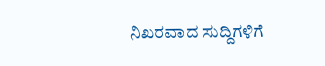ನಿಖರವಾದ ಸುದ್ದಿಗಳಿಗೆ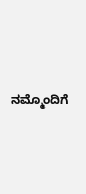ನಮ್ಮೊಂದಿಗೆ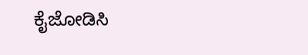ಕೈಜೋಡಿಸಿ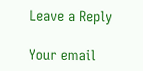Leave a Reply

Your email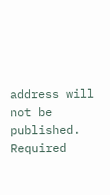address will not be published. Required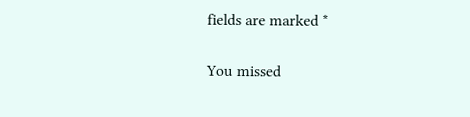fields are marked *

You missed